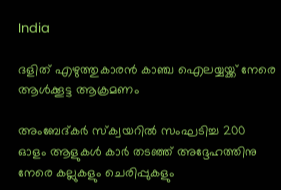India

ദളിത് എഴുത്തുകാരന്‍ കാഞ്ച ഐലയ്യയ്ക്ക് നേരെ ആള്‍ക്കൂട്ട ആക്രമണം

അംബേദ്കര്‍ സ്‌ക്വയറില്‍ സംഘടിച്ച 200 ഓളം ആളുകള്‍ കാര്‍ തടഞ്ഞ് അദ്ദേഹത്തിനു നേരെ കല്ലുകളും ചെരിപ്പുകളും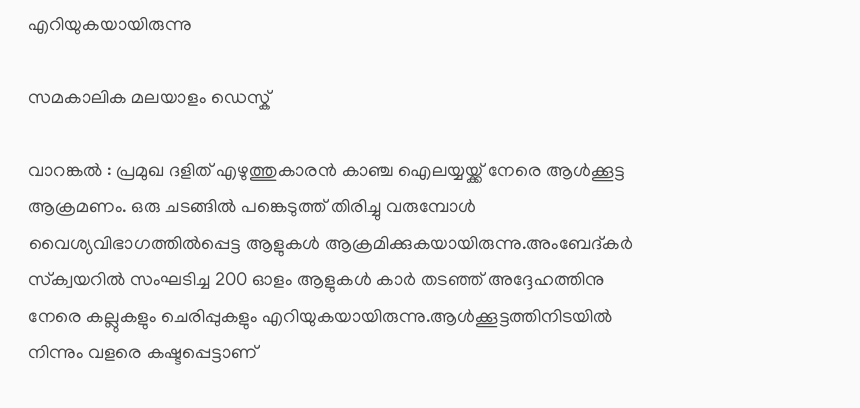എറിയുകയായിരുന്നു

സമകാലിക മലയാളം ഡെസ്ക്

വാറങ്കല്‍ : പ്രമുഖ ദളിത് എഴുത്തുകാരന്‍ കാഞ്ച ഐലയ്യയ്ക്ക് നേരെ ആള്‍ക്കൂട്ട ആക്രമണം. ഒരു ചടങ്ങില്‍ പങ്കെടുത്ത് തിരിച്ചു വരുമ്പോള്‍ വൈശ്യവിഭാഗത്തില്‍പ്പെട്ട ആളുകള്‍ ആക്രമിക്കുകയായിരുന്നു.അംബേദ്കര്‍ സ്‌ക്വയറില്‍ സംഘടിച്ച 200 ഓളം ആളുകള്‍ കാര്‍ തടഞ്ഞ് അദ്ദേഹത്തിനു നേരെ കല്ലുകളും ചെരിപ്പുകളും എറിയുകയായിരുന്നു.ആള്‍ക്കൂട്ടത്തിനിടയില്‍ നിന്നും വളരെ കഷ്ടപ്പെട്ടാണ്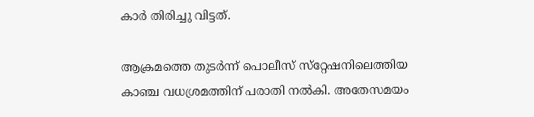കാര്‍ തിരിച്ചു വിട്ടത്.

ആക്രമത്തെ തുടര്‍ന്ന് പൊലീസ് സ്‌റ്റേഷനിലെത്തിയ കാഞ്ച വധശ്രമത്തിന് പരാതി നല്‍കി. അതേസമയം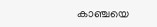കാഞ്ചയെ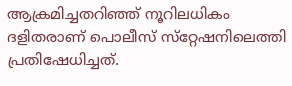ആക്രമിച്ചതറിഞ്ഞ് നൂറിലധികം ദളിതരാണ് പൊലീസ് സ്‌റ്റേഷനിലെത്തി പ്രതിഷേധിച്ചത്.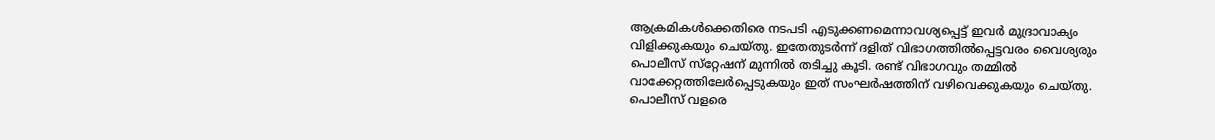ആക്രമികള്‍ക്കെതിരെ നടപടി എടുക്കണമെന്നാവശ്യപ്പെട്ട് ഇവര്‍ മുദ്രാവാക്യം വിളിക്കുകയും ചെയ്തു. ഇതേതുടര്‍ന്ന് ദളിത് വിഭാഗത്തില്‍പ്പെട്ടവരം വൈശ്യരും പൊലീസ് സ്‌റ്റേഷന് മുന്നില്‍ തടിച്ചു കൂടി. രണ്ട് വിഭാഗവും തമ്മില്‍ വാക്കേറ്റത്തിലേര്‍പ്പെടുകയും ഇത് സംഘര്‍ഷത്തിന് വഴിവെക്കുകയും ചെയ്തു. പൊലീസ് വളരെ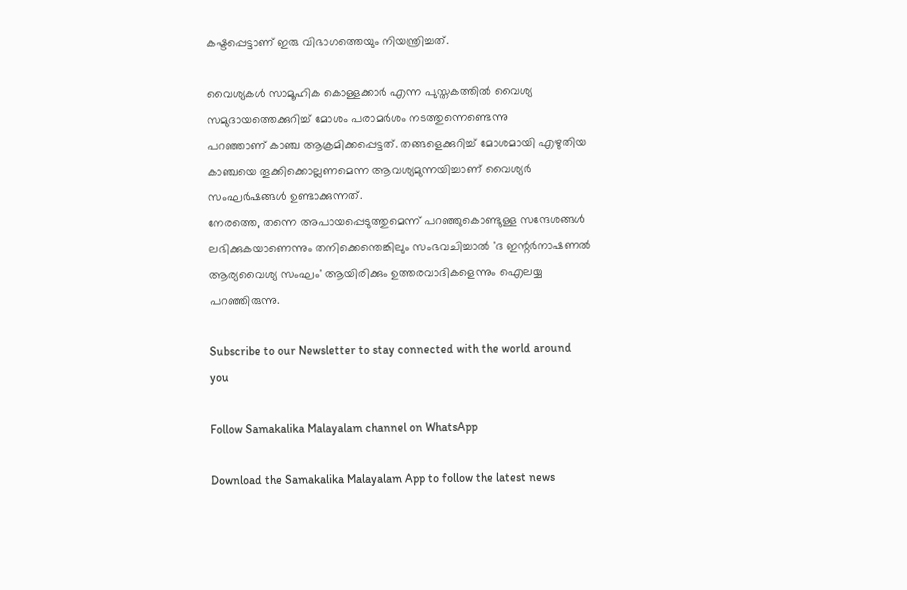കഷ്ടപ്പെട്ടാണ് ഇരു വിഭാഗത്തെയും നിയന്ത്രിച്ചത്.

വൈശ്യകള്‍ സാമൂഹിക കൊള്ളക്കാര്‍ എന്ന പുസ്തകത്തില്‍ വൈശ്യ സമുദായത്തെക്കുറിച്ച് മോശം പരാമര്‍ശം നടത്തുന്നെണ്ടെന്നു
പറഞ്ഞാണ് കാഞ്ച ആക്രമിക്കപ്പെട്ടത്. തങ്ങളെക്കുറിച്ച് മോശമായി എഴുതിയ കാഞ്ചയെ തൂക്കിക്കൊല്ലണമെന്ന ആവശ്യമുന്നയിച്ചാണ് വൈശ്യര്‍ സംഘര്‍ഷങ്ങള്‍ ഉണ്ടാക്കുന്നത്.
നേരത്തെ, തന്നെ അപായപ്പെടുത്തുമെന്ന് പറഞ്ഞുകൊണ്ടുള്ള സന്ദേശങ്ങള്‍ ലഭിക്കുകയാണെന്നും തനിക്കെന്തെങ്കിലും സംഭവചിച്ചാല്‍ 'ദ ഇന്റര്‍നാഷണല്‍ ആര്യവൈശ്യ സംഘം' ആയിരിക്കും ഉത്തരവാദികളെന്നും ഐലയ്യ പറഞ്ഞിരുന്നു.

Subscribe to our Newsletter to stay connected with the world around you

Follow Samakalika Malayalam channel on WhatsApp

Download the Samakalika Malayalam App to follow the latest news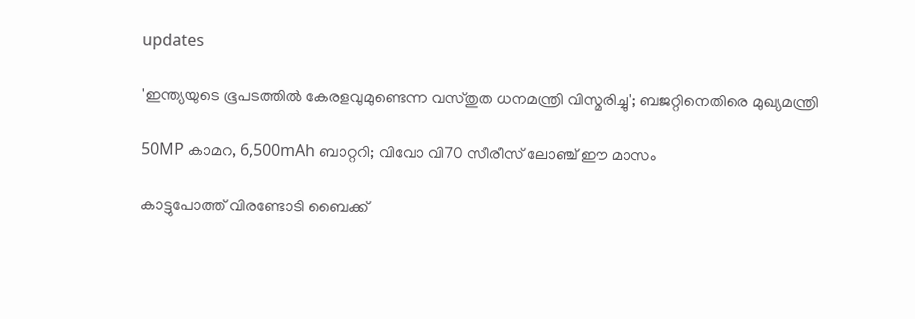updates

'ഇന്ത്യയുടെ ഭൂപടത്തില്‍ കേരളവുമുണ്ടെന്ന വസ്തുത ധനമന്ത്രി വിസ്മരിച്ചു'; ബജറ്റിനെതിരെ മുഖ്യമന്ത്രി

50MP കാമറ, 6,500mAh ബാറ്ററി; വിവോ വി70 സീരീസ് ലോഞ്ച് ഈ മാസം

കാട്ടുപോത്ത് വിരണ്ടോടി ബൈക്ക്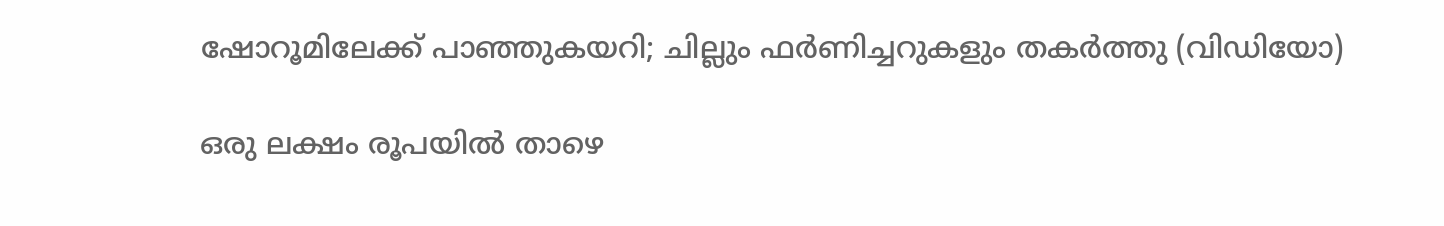ഷോറൂമിലേക്ക് പാഞ്ഞുകയറി; ചില്ലും ഫർണിച്ചറുകളും തകർത്തു (വിഡിയോ)

ഒരു ലക്ഷം രൂപയില്‍ താഴെ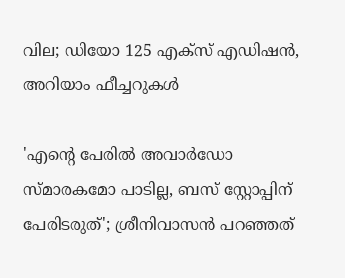വില; ഡിയോ 125 എക്‌സ് എഡിഷന്‍, അറിയാം ഫീച്ചറുകള്‍

'എന്റെ പേരില്‍ അവാര്‍ഡോ സ്മാരകമോ പാടില്ല, ബസ് സ്റ്റോപ്പിന് പേരിടരുത്'; ശ്രീനിവാസന്‍ പറഞ്ഞത്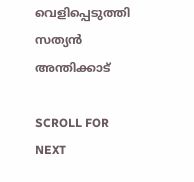വെളിപ്പെടുത്തി സത്യന്‍ അന്തിക്കാട്

SCROLL FOR NEXT